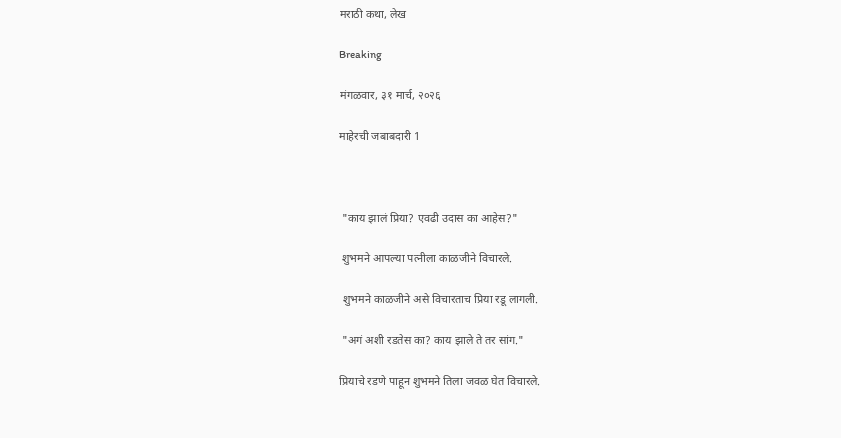मराठी कथा, लेख

Breaking

मंगळवार, ३१ मार्च, २०२६

माहेरची जबाबदारी 1



 "काय झालं प्रिया? एवढी उदास का आहेस?"

 शुभमने आपल्या पत्नीला काळजीने विचारले.

 शुभमने काळजीने असे विचारताच प्रिया रडू लागली.

 "अगं अशी रडतेस का? काय झाले ते तर सांग."

प्रियाचे रडणे पाहून शुभमने तिला जवळ घेत विचारले.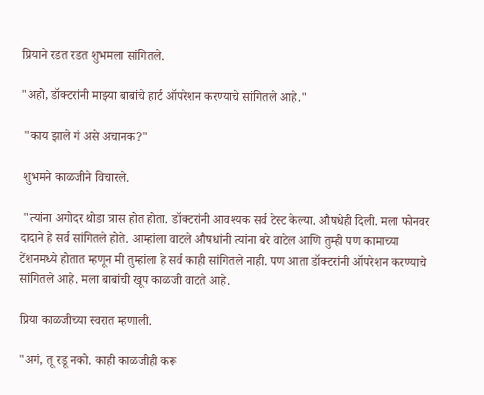प्रियाने रडत रडत शुभमला सांगितले.

"अहो, डॉक्टरांनी माझ्या बाबांचे हार्ट ऑपरेशन करण्याचे सांगितले आहे."

 "काय झाले गं असे अचानक?"

 शुभमने काळजीने विचारले.

 "त्यांना अगोदर थोडा त्रास होत होता. डॉक्टरांनी आवश्यक सर्व टेस्ट केल्या. औषधेही दिली. मला फोनवर दादाने हे सर्व सांगितले होते. आम्हांला वाटले औषधांनी त्यांना बरे वाटेल आणि तुम्ही पण कामाच्या टेंशनमध्ये होतात म्हणून मी तुम्हांला हे सर्व काही सांगितले नाही. पण आता डॉक्टरांनी ऑपरेशन करण्याचे सांगितले आहे. मला बाबांची खूप काळजी वाटते आहे.

प्रिया काळजीच्या स्वरात म्हणाली.

"अगं, तू रडू नको. काही काळजीही करू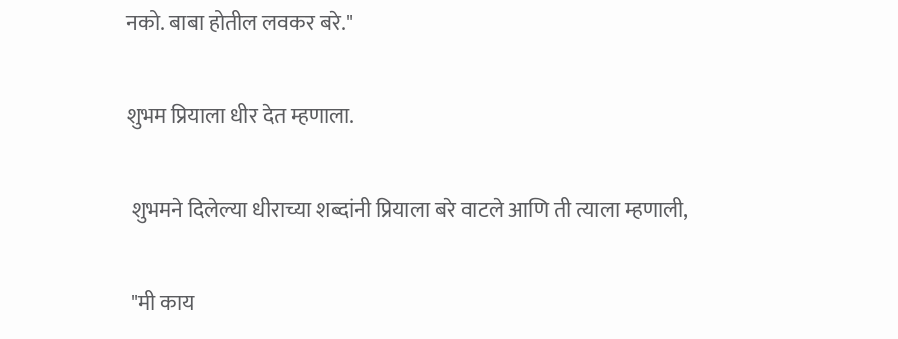नको. बाबा होतील लवकर बरे."

शुभम प्रियाला धीर देत म्हणाला.

 शुभमने दिलेल्या धीराच्या शब्दांनी प्रियाला बरे वाटले आणि ती त्याला म्हणाली,

 "मी काय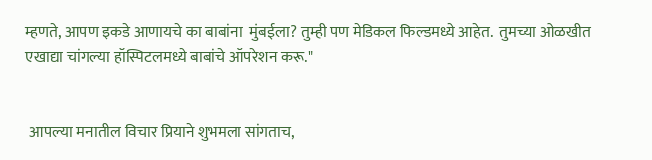म्हणते, आपण इकडे आणायचे का बाबांना  मुंबईला? तुम्ही पण मेडिकल फिल्डमध्ये आहेत.  तुमच्या ओळखीत एखाद्या चांगल्या हॉस्पिटलमध्ये बाबांचे ऑपरेशन करू."


 आपल्या मनातील विचार प्रियाने शुभमला सांगताच,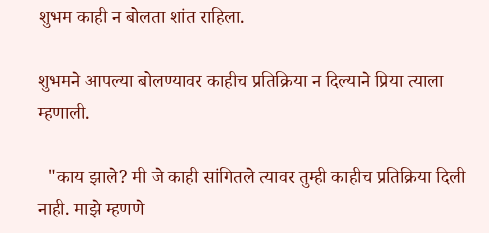शुभम काही न बोलता शांत राहिला.

शुभमने आपल्या बोलण्यावर काहीच प्रतिक्रिया न दिल्याने प्रिया त्याला म्हणाली.

  "काय झाले? मी जे काही सांगितले त्यावर तुम्ही काहीच प्रतिक्रिया दिली नाही. माझे म्हणणे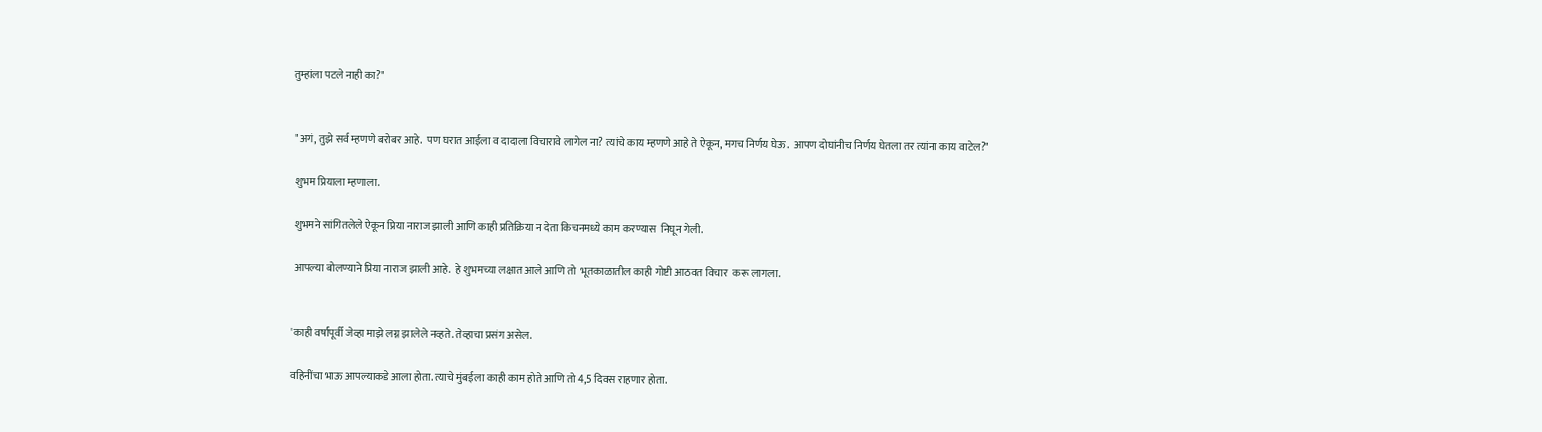तुम्हांला पटले नाही का?"


 "अगं, तुझे सर्व म्हणणे बरोबर आहे.  पण घरात आईला व दादाला विचारावे लागेल ना? त्यांचे काय म्हणणे आहे ते ऐकून, मगच निर्णय घेऊ.  आपण दोघांनीच निर्णय घेतला तर त्यांना काय वाटेल?"

 शुभम प्रियाला म्हणाला.

 शुभमने सांगितलेले ऐकून प्रिया नाराज झाली आणि काही प्रतिक्रिया न देता किचनमध्ये काम करण्यास  निघून गेली.

 आपल्या बोलण्याने प्रिया नाराज झाली आहे.  हे शुभमच्या लक्षात आले आणि तो  भूतकाळातील काही गोष्टी आठवत विचार  करू लागला.


'काही वर्षांपूर्वी जेव्हा माझे लग्न झालेले नव्हते. तेव्हाचा प्रसंग असेल.

वहिनींचा भाऊ आपल्याकडे आला होता. त्याचे मुंबईला काही काम होते आणि तो 4,5 दिवस राहणार होता.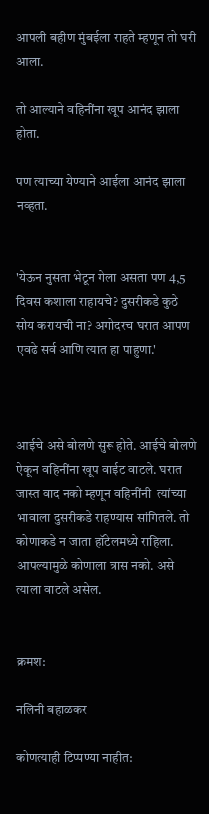आपली बहीण मुंबईला राहते म्हणून तो घरी आला.

तो आल्याने वहिनींना खूप आनंद झाला होता.

पण त्याच्या येण्याने आईला आनंद झाला नव्हता.


'येऊन नुसता भेटून गेला असता पण 4,5 दिवस कशाला राहायचे? दुसरीकडे कुठे सोय करायची ना? अगोदरच घरात आपण एवढे सर्व आणि त्यात हा पाहुणा.'



आईचे असे बोलणे सुरू होते. आईचे बोलणे ऐकून वहिनींना खूप वाईट वाटले. घरात जास्त वाद नको म्हणून वहिनींनी  त्यांच्या भावाला दुसरीकडे राहण्यास सांगितले. तो कोणाकडे न जाता हॉटेलमध्ये राहिला. आपल्यामुळे कोणाला त्रास नको. असे त्याला वाटले असेल.


क्रमश:

नलिनी बहाळकर

कोणत्याही टिप्पण्‍या नाहीत: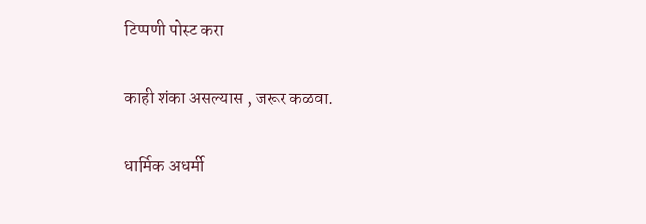टिप्पणी पोस्ट करा

काही शंका असल्यास , जरूर कळवा.

धार्मिक अधर्मी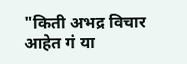"किती अभद्र विचार आहेत गं या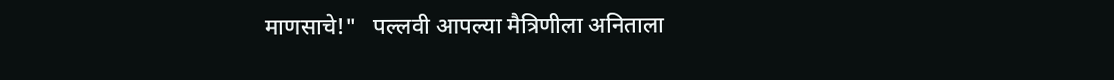माणसाचे!"   पल्लवी आपल्या मैत्रिणीला अनिताला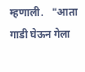म्हणाली.   "आता गाडी घेऊन गेला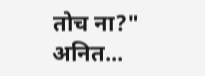तोच ना?"  अनित...